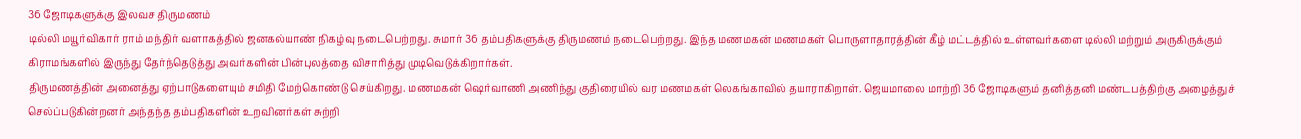36 ஜோடிகளுக்கு இலவச திருமணம்
டில்லி மயூர்விகார் ராம் மந்திர் வளாகத்தில் ஜனகல்யாண் நிகழ்வு நடைபெற்றது. சுமார் 36 தம்பதிகளுக்கு திருமணம் நடைபெற்றது. இந்த மணமகன் மணமகள் பொருளாதாரத்தின் கீழ் மட்டத்தில் உள்ளவர்களை டில்லி மற்றும் அருகிருக்கும் கிராமங்களில் இருந்து தேர்ந்தெடுத்து அவர்களின் பின்புலத்தை விசாரித்து முடிவெடுக்கிறார்கள்.
திருமணத்தின் அனைத்து ஏற்பாடுகளையும் சமிதி மேற்கொண்டு செய்கிறது. மணமகன் ஷெர்வாணி அணிந்து குதிரையில் வர மணமகள் லெகங்காவில் தயாராகிறாள். ஜெயமாலை மாற்றி 36 ஜோடிகளும் தனித்தனி மண்டபத்திற்கு அழைத்துச் செல்ப்படுகின்றனர் அந்தந்த தம்பதிகளின் உறவினர்கள் சுற்றி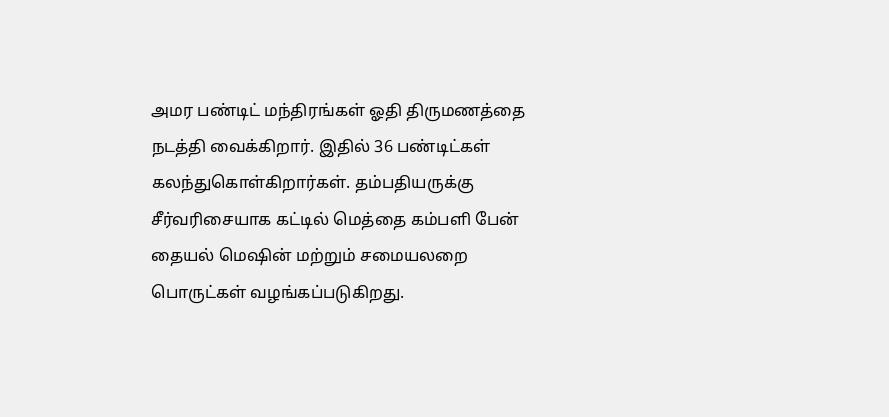அமர பண்டிட் மந்திரங்கள் ஓதி திருமணத்தை நடத்தி வைக்கிறார். இதில் 36 பண்டிட்கள் கலந்துகொள்கிறார்கள். தம்பதியருக்கு சீர்வரிசையாக கட்டில் மெத்தை கம்பளி பேன் தையல் மெஷின் மற்றும் சமையலறை பொருட்கள் வழங்கப்படுகிறது.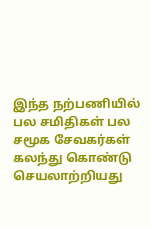இந்த நற்பணியில் பல சமிதிகள் பல சமூக சேவகர்கள் கலந்து கொண்டு செயலாற்றியது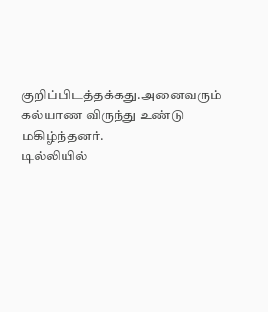குறிப்பிடத்தக்கது.அனைவரும் கல்யாண விருந்து உண்டு மகிழ்ந்தனர்.
டில்லியில்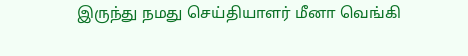இருந்து நமது செய்தியாளர் மீனா வெங்கி